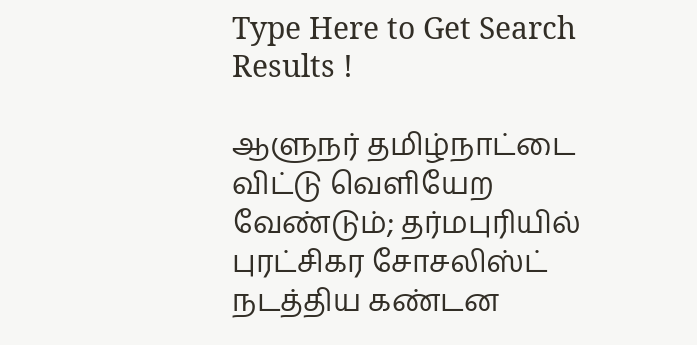Type Here to Get Search Results !

ஆளுநர் தமிழ்நாட்டை விட்டு வெளியேற வேண்டும்; தர்மபுரியில் புரட்சிகர சோசலிஸ்ட் நடத்திய கண்டன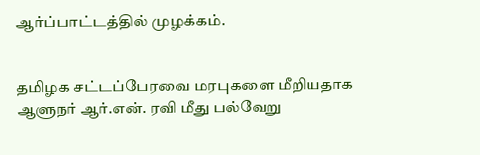ஆர்ப்பாட்டத்தில் முழக்கம்.


தமிழக சட்டப்பேரவை மரபுகளை மீறியதாக ஆளுநர் ஆர்.என். ரவி மீது பல்வேறு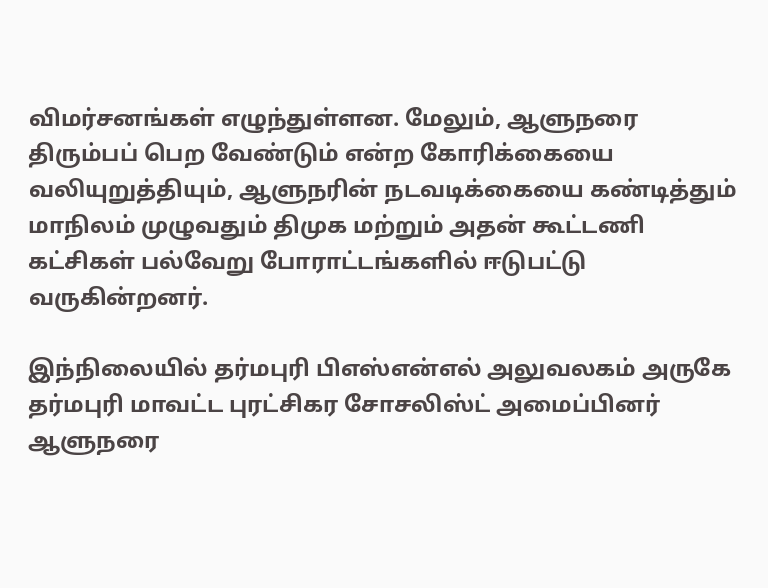விமர்சனங்கள் எழுந்துள்ளன. மேலும், ஆளுநரை திரும்பப் பெற வேண்டும் என்ற கோரிக்கையை வலியுறுத்தியும், ஆளுநரின் நடவடிக்கையை கண்டித்தும் மாநிலம் முழுவதும் திமுக மற்றும் அதன் கூட்டணி கட்சிகள் பல்வேறு போராட்டங்களில் ஈடுபட்டு வருகின்றனர்.

இந்நிலையில் தர்மபுரி பிஎஸ்என்எல் அலுவலகம் அருகே தர்மபுரி மாவட்ட புரட்சிகர சோசலிஸ்ட் அமைப்பினர் ஆளுநரை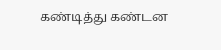கண்டித்து கண்டன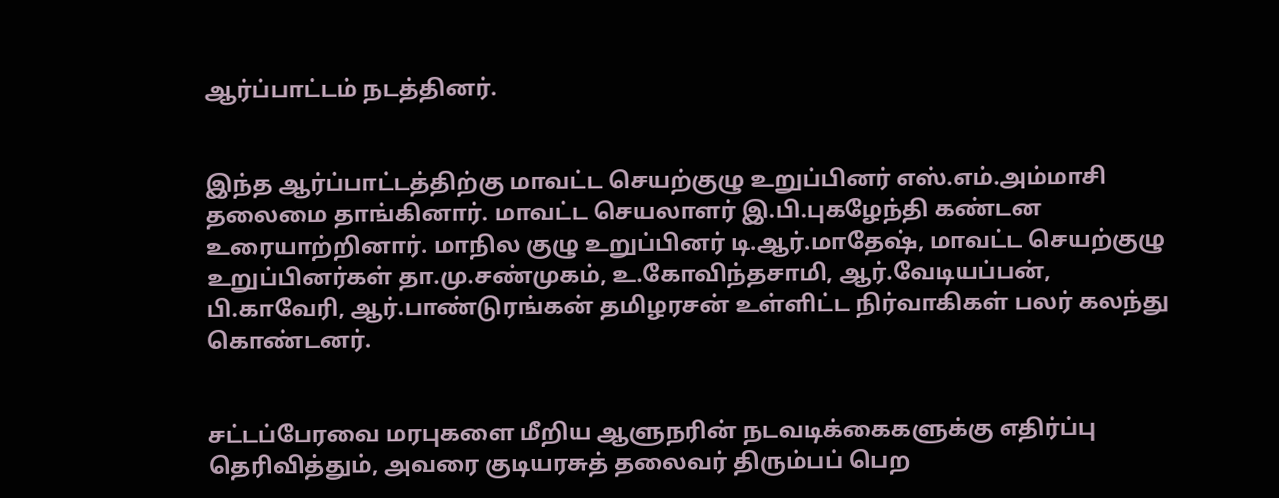ஆர்ப்பாட்டம் நடத்தினர்.


இந்த ஆர்ப்பாட்டத்திற்கு மாவட்ட செயற்குழு உறுப்பினர் எஸ்.எம்.அம்மாசி தலைமை தாங்கினார். மாவட்ட செயலாளர் இ.பி.புகழேந்தி கண்டன உரையாற்றினார். மாநில குழு உறுப்பினர் டி.ஆர்.மாதேஷ், மாவட்ட செயற்குழு உறுப்பினர்கள் தா.மு.சண்முகம், உ.கோவிந்தசாமி, ஆர்.வேடியப்பன், பி.காவேரி, ஆர்.பாண்டுரங்கன் தமிழரசன் உள்ளிட்ட நிர்வாகிகள் பலர் கலந்து கொண்டனர்.


சட்டப்பேரவை மரபுகளை மீறிய ஆளுநரின் நடவடிக்கைகளுக்கு எதிர்ப்பு தெரிவித்தும், அவரை குடியரசுத் தலைவர் திரும்பப் பெற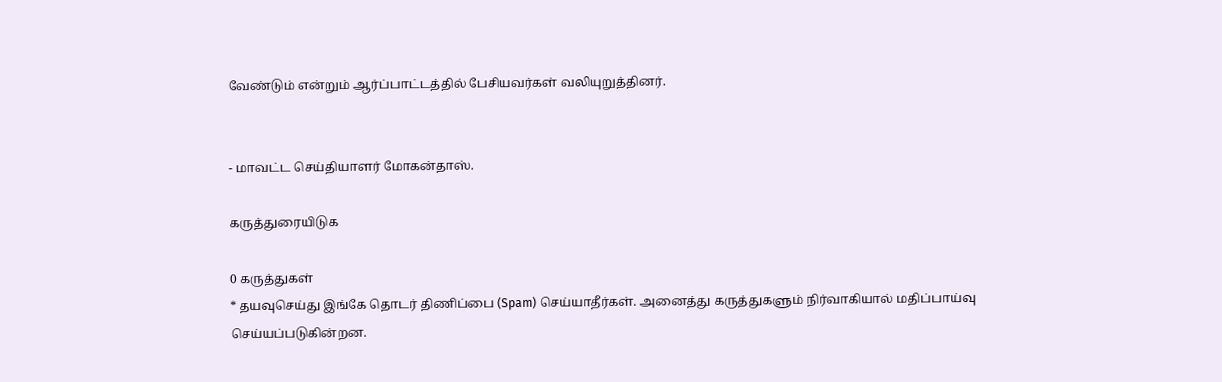வேண்டும் என்றும் ஆர்ப்பாட்டத்தில் பேசியவர்கள் வலியுறுத்தினர்.


- மாவட்ட செய்தியாளர் மோகன்தாஸ்.

கருத்துரையிடுக

0 கருத்துகள்
* தயவுசெய்து இங்கே தொடர் திணிப்பை (Spam) செய்யாதீர்கள். அனைத்து கருத்துகளும் நிர்வாகியால் மதிப்பாய்வு செய்யப்படுகின்றன.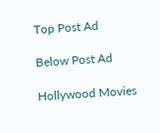Top Post Ad

Below Post Ad

Hollywood Movies